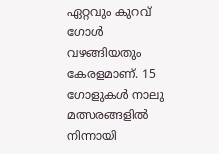ഏറ്റവും കുറവ് ഗോള്‍ വഴങ്ങിയതും കേരളമാണ്. 15 ഗോളുകള്‍ നാലു മത്സരങ്ങളില്‍ നിന്നായി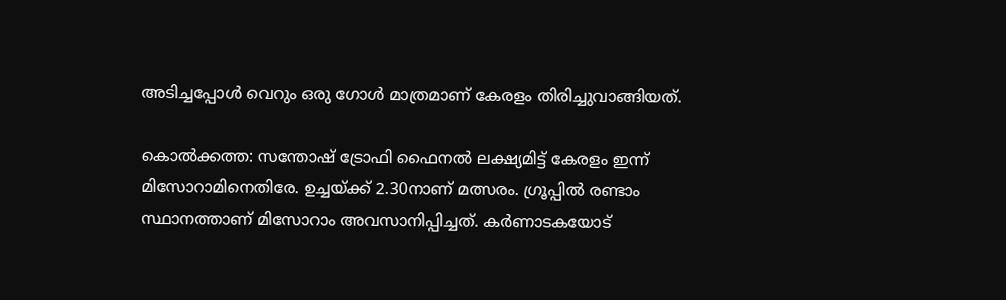അടിച്ചപ്പോള്‍ വെറും ഒരു ഗോള്‍ മാത്രമാണ് കേരളം തിരിച്ചുവാങ്ങിയത്.

കൊല്‍ക്കത്ത: സന്തോഷ് ട്രോഫി ഫൈനല്‍ ലക്ഷ്യമിട്ട് കേരളം ഇന്ന് മിസോറാമിനെതിരേ. ഉച്ചയ്ക്ക് 2.30നാണ് മത്സരം. ഗ്രൂപ്പില്‍ രണ്ടാം സ്ഥാനത്താണ് മിസോറാം അവസാനിപ്പിച്ചത്. കര്‍ണാടകയോട്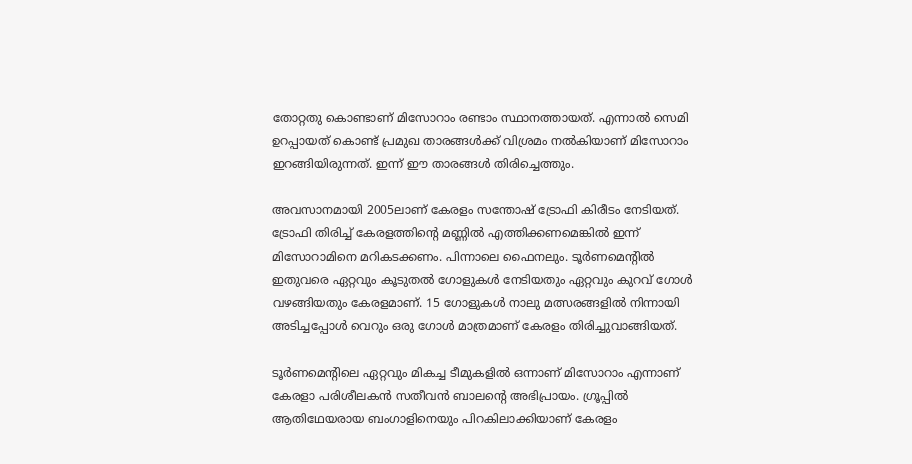തോറ്റതു കൊണ്ടാണ് മിസോറാം രണ്ടാം സ്ഥാനത്തായത്. എന്നാല്‍ സെമി ഉറപ്പായത് കൊണ്ട് പ്രമുഖ താരങ്ങള്‍ക്ക് വിശ്രമം നല്‍കിയാണ് മിസോറാം ഇറങ്ങിയിരുന്നത്. ഇന്ന് ഈ താരങ്ങള്‍ തിരിച്ചെത്തും.

അവസാനമായി 2005ലാണ് കേരളം സന്തോഷ് ട്രോഫി കിരീടം നേടിയത്. ട്രോഫി തിരിച്ച് കേരളത്തിന്‍റെ മണ്ണില്‍ എത്തിക്കണമെങ്കില്‍ ഇന്ന് മിസോറാമിനെ മറികടക്കണം. പിന്നാലെ ഫൈനലും. ടൂര്‍ണമെന്‍റില്‍ ഇതുവരെ ഏറ്റവും കൂടുതല്‍ ഗോളുകള്‍ നേടിയതും ഏറ്റവും കുറവ് ഗോള്‍ വഴങ്ങിയതും കേരളമാണ്. 15 ഗോളുകള്‍ നാലു മത്സരങ്ങളില്‍ നിന്നായി അടിച്ചപ്പോള്‍ വെറും ഒരു ഗോള്‍ മാത്രമാണ് കേരളം തിരിച്ചുവാങ്ങിയത്.

ടൂര്‍ണമെന്റിലെ ഏറ്റവും മികച്ച ടീമുകളില്‍ ഒന്നാണ് മിസോറാം എന്നാണ് കേരളാ പരിശീലകന്‍ സതീവന്‍ ബാലന്‍റെ അഭിപ്രായം. ഗ്രൂപ്പില്‍ ആതിഥേയരായ ബംഗാളിനെയും പിറകിലാക്കിയാണ് കേരളം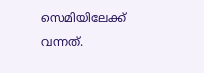സെമിയിലേക്ക് വന്നത്.